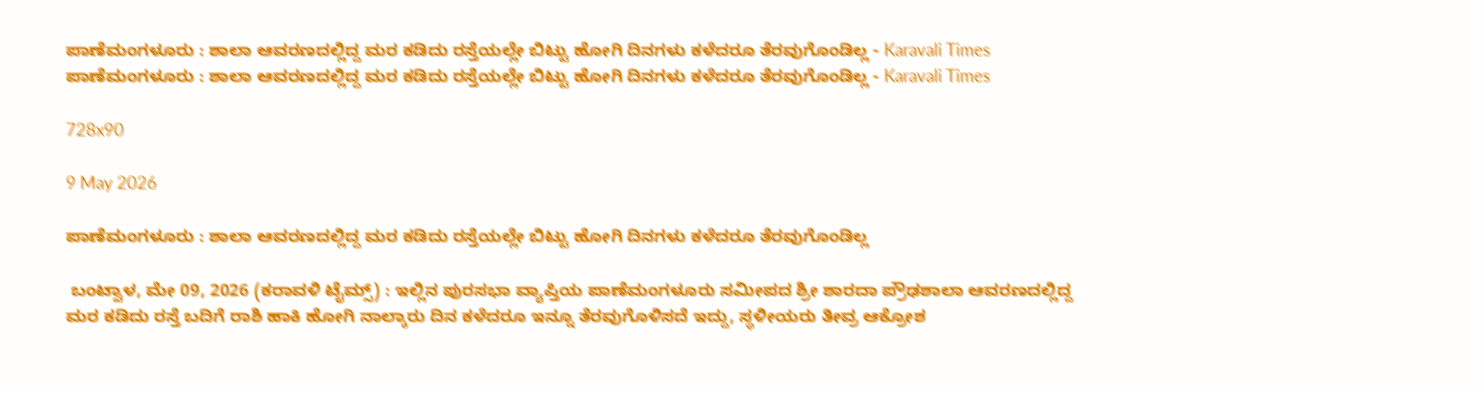ಪಾಣೆಮಂಗಳೂರು : ಶಾಲಾ ಆವರಣದಲ್ಲಿದ್ದ ಮರ ಕಡಿದು ರಸ್ತೆಯಲ್ಲೇ ಬಿಟ್ಟು ಹೋಗಿ ದಿನಗಳು ಕಳೆದರೂ ತೆರವುಗೊಂಡಿಲ್ಲ - Karavali Times ಪಾಣೆಮಂಗಳೂರು : ಶಾಲಾ ಆವರಣದಲ್ಲಿದ್ದ ಮರ ಕಡಿದು ರಸ್ತೆಯಲ್ಲೇ ಬಿಟ್ಟು ಹೋಗಿ ದಿನಗಳು ಕಳೆದರೂ ತೆರವುಗೊಂಡಿಲ್ಲ - Karavali Times

728x90

9 May 2026

ಪಾಣೆಮಂಗಳೂರು : ಶಾಲಾ ಆವರಣದಲ್ಲಿದ್ದ ಮರ ಕಡಿದು ರಸ್ತೆಯಲ್ಲೇ ಬಿಟ್ಟು ಹೋಗಿ ದಿನಗಳು ಕಳೆದರೂ ತೆರವುಗೊಂಡಿಲ್ಲ

 ಬಂಟ್ವಾಳ, ಮೇ 09, 2026 (ಕರಾವಳಿ ಟೈಮ್ಸ್) : ಇಲ್ಲಿನ ಪುರಸಭಾ ವ್ಯಾಪ್ತಿಯ ಪಾಣೆಮಂಗಳೂರು ಸಮೀಪದ ಶ್ರೀ ಶಾರದಾ ಪ್ರೌಢಶಾಲಾ ಆವರಣದಲ್ಲಿದ್ದ ಮರ ಕಡಿದು ರಸ್ತೆ ಬದಿಗೆ ರಾಶಿ ಹಾಕಿ ಹೋಗಿ ನಾಲ್ಕಾರು ದಿನ ಕಳೆದರೂ ಇನ್ನೂ ತೆರವುಗೊಳಿಸದೆ ಇದ್ದು, ಸ್ಥಳೀಯರು ತೀವ್ರ ಆಕ್ರೋಶ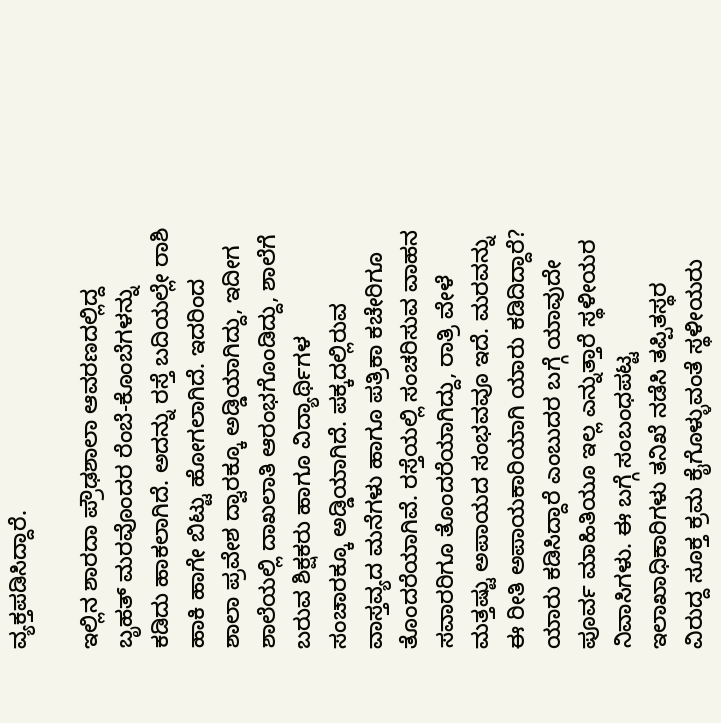ವ್ಯಕ್ತಪಡಿಸಿದ್ದಾರೆ.

ಇಲ್ಲಿನ ಶಾರದಾ ಪ್ರೌಢಶಾಲಾ ಆವರಣದಲ್ಲಿದ್ದ ಬೃಹತ್ ಮರವೊಂದರ ರೆಂಬೆ-ಕೊಂಬೆಗಳನ್ನು ಕಡಿದು ಹಾಕಲಾಗಿದೆ. ಅದನ್ನು ರಸ್ತೆ ಬದಿಯಲ್ಲೇ ರಾಶಿ ಹಾಕಿ ಹಾಗೇ ಬಿಟ್ಟು ಹೋಗಲಾಗಿದೆ. ಇದರಿಂದ ಶಾಲಾ ಪ್ರವೇಶ ದ್ವಾರಕ್ಕೂ ಅಡ್ಡಿಯಾಗಿದ್ದು, ಇದೀಗ ಶಾಲೆಯಲ್ಲಿ ದಾಖಲಾತಿ ಆರಂಭಗೊಂಡಿದ್ದು, ಶಾಲೆಗೆ ಬರುವ ಶಿಕ್ಷಕರು ಹಾಗೂ ವಿದ್ಯಾರ್ಥಿಗಳ ಸಂಚಾರಕ್ಕೂ ಅಡ್ಡಿಯಾಗಿದೆ. ಪಕ್ಕದಲ್ಲಿರುವ ವಾಸ್ತವ್ಯದ ಮನೆಗಳು ಹಾಗೂ ಪತ್ರಿಕಾ ಕಚೇರಿಗೂ ತೊಂದರೆಯಾಗಿವೆ. ರಸ್ತೆಯಲ್ಲಿ ಸಂಚರಿಸುವ ವಾಹನ ಸವಾರರಿಗೂ ತೊಂದರೆಯಾಗಿದ್ದು, ರಾತ್ರಿ ವೇಳೆ ಮತ್ತಷ್ಟು ಅಪಾಯದ ಸಂಭವವೂ ಇದೆ. ಮರವನ್ನು ಈ ರೀತಿ ಅಪಾಯಕಾರಿಯಾಗಿ ಯಾರು ಕಡಿದಿದ್ದಾರೆ? ಯಾರು ಕಡಿಸಿದ್ದಾರೆ ಎಂಬುದರ ಬಗ್ಗೆ ಯಾವುದೇ ಪೂರ್ವ ಮಾಹಿತಿಯೂ ಇಲ್ಲ ಎನ್ನುತ್ತಾರೆ ಸ್ಥಳೀಯರ ನಿವಾಸಿಗಳು. ಈ ಬಗ್ಗೆ ಸಂಬಂಧಪಟ್ಟ ಇಲಾಖಾಧಿಕಾರಿಗಳು ತನಿಖೆ ನಡೆಸಿ ತಪ್ಪಿತಸ್ಥರ ವಿರುದ್ದ ಸೂಕ್ತ ಕ್ರಮ ಕೈಗೊಳ್ಳುವಂತೆ ಸ್ಥಳೀಯರು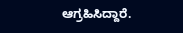ಆಗ್ರಹಿಸಿದ್ದಾರೆ.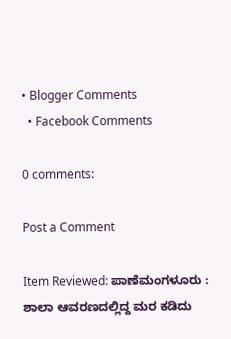• Blogger Comments
  • Facebook Comments

0 comments:

Post a Comment

Item Reviewed: ಪಾಣೆಮಂಗಳೂರು : ಶಾಲಾ ಆವರಣದಲ್ಲಿದ್ದ ಮರ ಕಡಿದು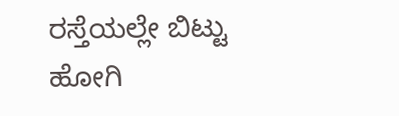ರಸ್ತೆಯಲ್ಲೇ ಬಿಟ್ಟು ಹೋಗಿ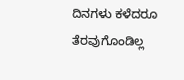ದಿನಗಳು ಕಳೆದರೂ ತೆರವುಗೊಂಡಿಲ್ಲ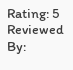Rating: 5 Reviewed By: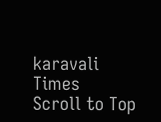karavali Times
Scroll to Top